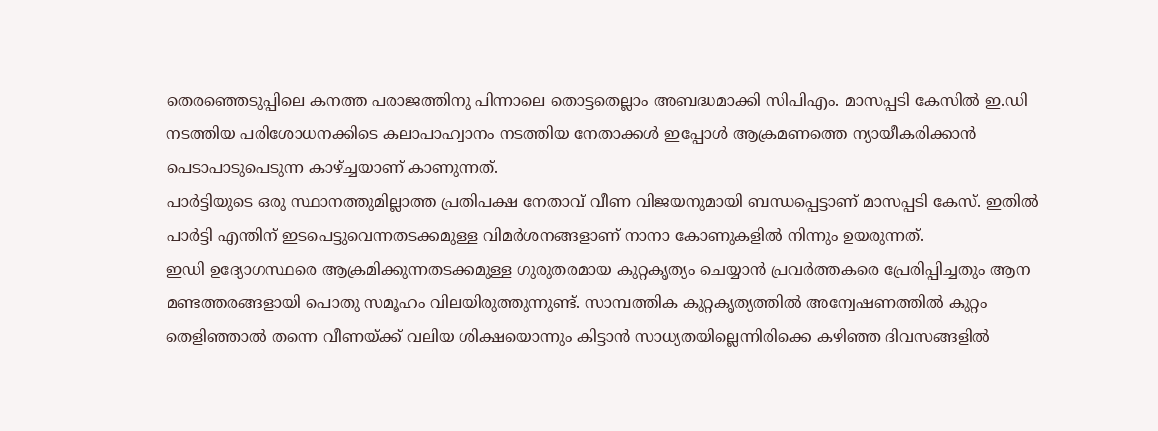തെരഞ്ഞെടുപ്പിലെ കനത്ത പരാജത്തിനു പിന്നാലെ തൊട്ടതെല്ലാം അബദ്ധമാക്കി സിപിഎം. മാസപ്പടി കേസിൽ ഇ.ഡി നടത്തിയ പരിശോധനക്കിടെ കലാപാഹ്വാനം നടത്തിയ നേതാക്കൾ ഇപ്പോൾ ആക്രമണത്തെ ന്യായീകരിക്കാൻ പെടാപാടുപെടുന്ന കാഴ്ച്ചയാണ് കാണുന്നത്.
പാർട്ടിയുടെ ഒരു സ്ഥാനത്തുമില്ലാത്ത പ്രതിപക്ഷ നേതാവ് വീണ വിജയനുമായി ബന്ധപ്പെട്ടാണ് മാസപ്പടി കേസ്. ഇതിൽ പാർട്ടി എന്തിന് ഇടപെട്ടുവെന്നതടക്കമുള്ള വിമർശനങ്ങളാണ് നാനാ കോണുകളിൽ നിന്നും ഉയരുന്നത്.
ഇഡി ഉദ്യോഗസ്ഥരെ ആക്രമിക്കുന്നതടക്കമുള്ള ഗുരുതരമായ കുറ്റകൃത്യം ചെയ്യാൻ പ്രവർത്തകരെ പ്രേരിപ്പിച്ചതും ആന മണ്ടത്തരങ്ങളായി പൊതു സമൂഹം വിലയിരുത്തുന്നുണ്ട്. സാമ്പത്തിക കുറ്റകൃത്യത്തിൽ അന്വേഷണത്തിൽ കുറ്റം തെളിഞ്ഞാൽ തന്നെ വീണയ്ക്ക് വലിയ ശിക്ഷയൊന്നും കിട്ടാൻ സാധ്യതയില്ലെന്നിരിക്കെ കഴിഞ്ഞ ദിവസങ്ങളിൽ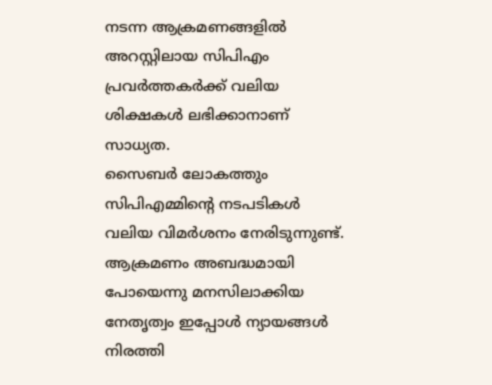നടന്ന ആക്രമണങ്ങളിൽ അറസ്റ്റിലായ സിപിഎം പ്രവർത്തകർക്ക് വലിയ ശിക്ഷകൾ ലഭിക്കാനാണ് സാധ്യത.
സൈബർ ലോകത്തും സിപിഎമ്മിന്റെ നടപടികൾ വലിയ വിമർശനം നേരിടുന്നുണ്ട്. ആക്രമണം അബദ്ധമായി പോയെന്നു മനസിലാക്കിയ നേതൃത്വം ഇപ്പോൾ ന്യായങ്ങൾ നിരത്തി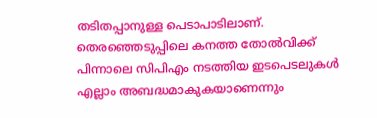തടിതപ്പാനുള്ള പെടാപാടിലാണ്.
തെരഞ്ഞെടുപ്പിലെ കനത്ത തോൽവിക്ക് പിന്നാലെ സിപിഎം നടത്തിയ ഇടപെടലുകൾ എല്ലാം അബദ്ധമാകുകയാണെന്നും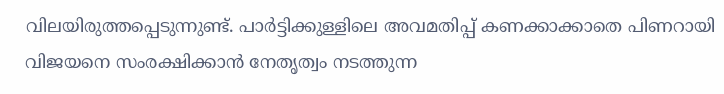വിലയിരുത്തപ്പെടുന്നുണ്ട്. പാർട്ടിക്കുള്ളിലെ അവമതിപ്പ് കണക്കാക്കാതെ പിണറായി വിജയനെ സംരക്ഷിക്കാൻ നേതൃത്വം നടത്തുന്ന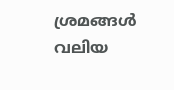ശ്രമങ്ങൾ വലിയ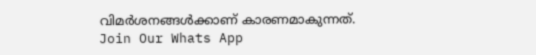വിമർശനങ്ങൾക്കാണ് കാരണമാകുന്നത്.
Join Our Whats App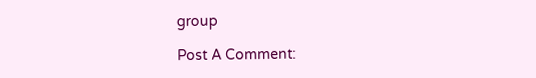group

Post A Comment: